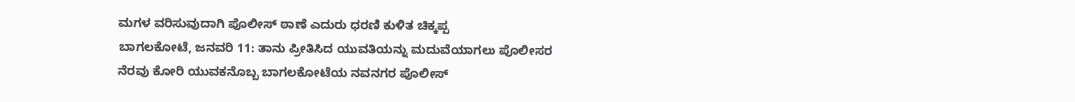ಮಗಳ ವರಿಸುವುದಾಗಿ ಪೊಲೀಸ್ ಠಾಣೆ ಎದುರು ಧರಣಿ ಕುಳಿತ ಚಿಕ್ಕಪ್ಪ
ಬಾಗಲಕೋಟೆ, ಜನವರಿ 11: ತಾನು ಪ್ರೀತಿಸಿದ ಯುವತಿಯನ್ನು ಮದುವೆಯಾಗಲು ಪೊಲೀಸರ ನೆರವು ಕೋರಿ ಯುವಕನೊಬ್ಬ ಬಾಗಲಕೋಟೆಯ ನವನಗರ ಪೊಲೀಸ್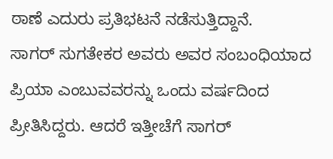ಠಾಣೆ ಎದುರು ಪ್ರತಿಭಟನೆ ನಡೆಸುತ್ತಿದ್ದಾನೆ.
ಸಾಗರ್ ಸುಗತೇಕರ ಅವರು ಅವರ ಸಂಬಂಧಿಯಾದ ಪ್ರಿಯಾ ಎಂಬುವವರನ್ನು ಒಂದು ವರ್ಷದಿಂದ ಪ್ರೀತಿಸಿದ್ದರು. ಆದರೆ ಇತ್ತೀಚೆಗೆ ಸಾಗರ್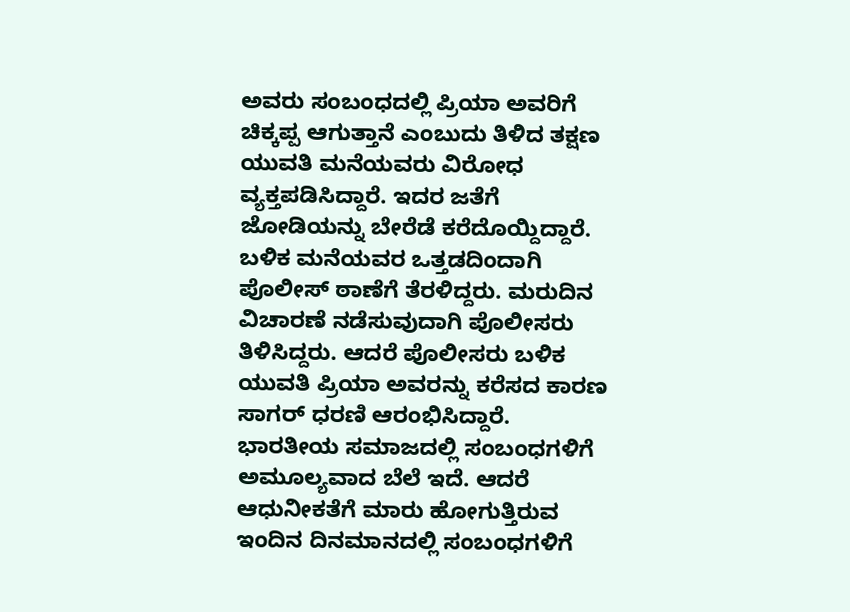ಅವರು ಸಂಬಂಧದಲ್ಲಿ ಪ್ರಿಯಾ ಅವರಿಗೆ ಚಿಕ್ಕಪ್ಪ ಆಗುತ್ತಾನೆ ಎಂಬುದು ತಿಳಿದ ತಕ್ಷಣ ಯುವತಿ ಮನೆಯವರು ವಿರೋಧ ವ್ಯಕ್ತಪಡಿಸಿದ್ದಾರೆ. ಇದರ ಜತೆಗೆ ಜೋಡಿಯನ್ನು ಬೇರೆಡೆ ಕರೆದೊಯ್ದಿದ್ದಾರೆ.
ಬಳಿಕ ಮನೆಯವರ ಒತ್ತಡದಿಂದಾಗಿ ಪೊಲೀಸ್ ಠಾಣೆಗೆ ತೆರಳಿದ್ದರು. ಮರುದಿನ ವಿಚಾರಣೆ ನಡೆಸುವುದಾಗಿ ಪೊಲೀಸರು ತಿಳಿಸಿದ್ದರು. ಆದರೆ ಪೊಲೀಸರು ಬಳಿಕ ಯುವತಿ ಪ್ರಿಯಾ ಅವರನ್ನು ಕರೆಸದ ಕಾರಣ ಸಾಗರ್ ಧರಣಿ ಆರಂಭಿಸಿದ್ದಾರೆ. ಭಾರತೀಯ ಸಮಾಜದಲ್ಲಿ ಸಂಬಂಧಗಳಿಗೆ ಅಮೂಲ್ಯವಾದ ಬೆಲೆ ಇದೆ. ಆದರೆ ಆಧುನೀಕತೆಗೆ ಮಾರು ಹೋಗುತ್ತಿರುವ ಇಂದಿನ ದಿನಮಾನದಲ್ಲಿ ಸಂಬಂಧಗಳಿಗೆ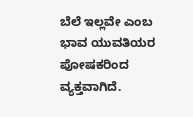ಬೆಲೆ ಇಲ್ಲವೇ ಎಂಬ ಭಾವ ಯುವತಿಯರ ಪೋಷಕರಿಂದ ವ್ಯಕ್ತವಾಗಿದೆ.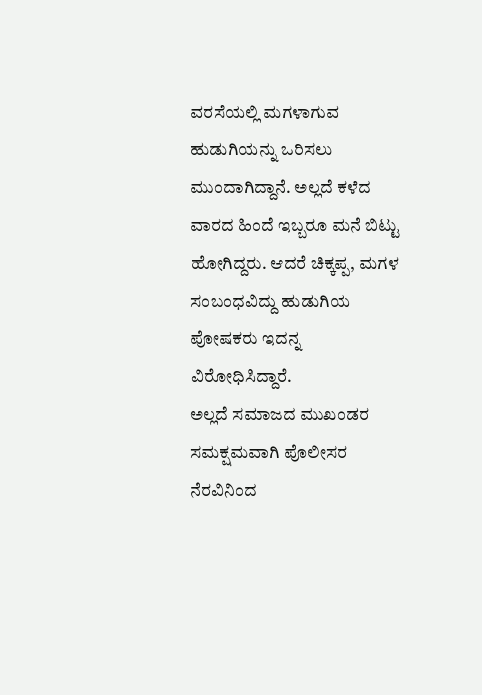ವರಸೆಯಲ್ಲಿ ಮಗಳಾಗುವ ಹುಡುಗಿಯನ್ನು ಒರಿಸಲು ಮುಂದಾಗಿದ್ದಾನೆ. ಅಲ್ಲದೆ ಕಳೆದ ವಾರದ ಹಿಂದೆ ಇಬ್ಬರೂ ಮನೆ ಬಿಟ್ಟು ಹೋಗಿದ್ದರು. ಆದರೆ ಚಿಕ್ಕಪ್ಪ, ಮಗಳ ಸಂಬಂಧವಿದ್ದು ಹುಡುಗಿಯ ಪೋಷಕರು ಇದನ್ನ ವಿರೋಧಿಸಿದ್ದಾರೆ.
ಅಲ್ಲದೆ ಸಮಾಜದ ಮುಖಂಡರ ಸಮಕ್ಷಮವಾಗಿ ಪೊಲೀಸರ ನೆರವಿನಿಂದ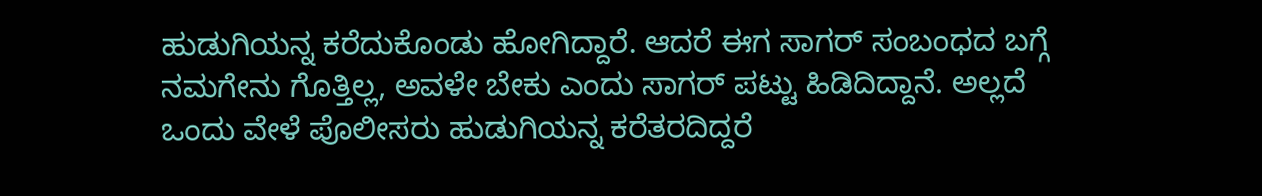ಹುಡುಗಿಯನ್ನ ಕರೆದುಕೊಂಡು ಹೋಗಿದ್ದಾರೆ. ಆದರೆ ಈಗ ಸಾಗರ್ ಸಂಬಂಧದ ಬಗ್ಗೆ ನಮಗೇನು ಗೊತ್ತಿಲ್ಲ, ಅವಳೇ ಬೇಕು ಎಂದು ಸಾಗರ್ ಪಟ್ಟು ಹಿಡಿದಿದ್ದಾನೆ. ಅಲ್ಲದೆ ಒಂದು ವೇಳೆ ಪೊಲೀಸರು ಹುಡುಗಿಯನ್ನ ಕರೆತರದಿದ್ದರೆ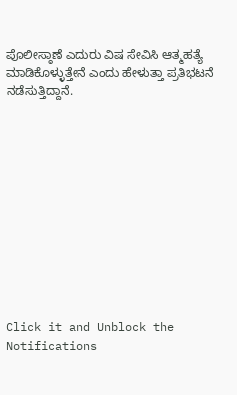ಪೊಲೀಸ್ಠಾಣೆ ಎದುರು ವಿಷ ಸೇವಿಸಿ ಆತ್ಮಹತ್ಯೆ ಮಾಡಿಕೊಳ್ಳುತ್ತೇನೆ ಎಂದು ಹೇಳುತ್ತಾ ಪ್ರತಿಭಟನೆ ನಡೆಸುತ್ತಿದ್ದಾನೆ.












Click it and Unblock the Notifications